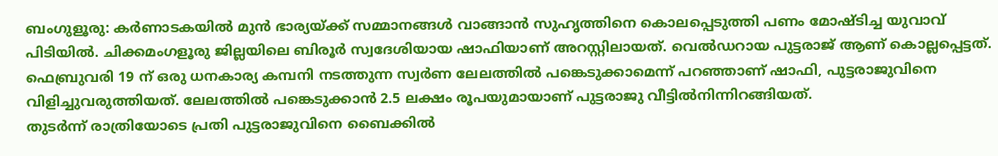ബംഗുളൂരു: കർണാടകയിൽ മുൻ ഭാര്യയ്ക്ക് സമ്മാനങ്ങൾ വാങ്ങാൻ സുഹൃത്തിനെ കൊലപ്പെടുത്തി പണം മോഷ്ടിച്ച യുവാവ് പിടിയിൽ. ചിക്കമംഗളൂരു ജില്ലയിലെ ബിരൂർ സ്വദേശിയായ ഷാഫിയാണ് അറസ്റ്റിലായത്. വെൽഡറായ പുട്ടരാജ് ആണ് കൊല്ലപ്പെട്ടത്.
ഫെബ്രുവരി 19 ന് ഒരു ധനകാര്യ കമ്പനി നടത്തുന്ന സ്വർണ ലേലത്തിൽ പങ്കെടുക്കാമെന്ന് പറഞ്ഞാണ് ഷാഫി, പുട്ടരാജുവിനെ വിളിച്ചുവരുത്തിയത്. ലേലത്തിൽ പങ്കെടുക്കാൻ 2.5 ലക്ഷം രൂപയുമായാണ് പുട്ടരാജു വീട്ടിൽനിന്നിറങ്ങിയത്.
തുടർന്ന് രാത്രിയോടെ പ്രതി പുട്ടരാജുവിനെ ബൈക്കിൽ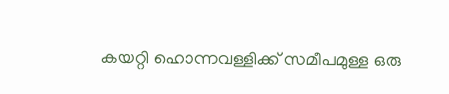കയറ്റി ഹൊന്നവള്ളിക്ക് സമീപമുള്ള ഒരു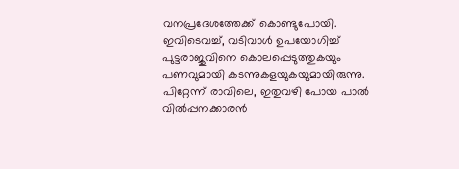വനപ്രദേശത്തേക്ക് കൊണ്ടുപോയി. ഇവിടെവച്ച്, വടിവാൾ ഉപയോഗിച്ച് പുട്ടരാജുവിനെ കൊലപ്പെടുത്തുകയും പണവുമായി കടന്നുകളയുകയുമായിരുന്നു.
പിറ്റേന്ന് രാവിലെ, ഇതുവഴി പോയ പാൽ വിൽപ്പനക്കാരൻ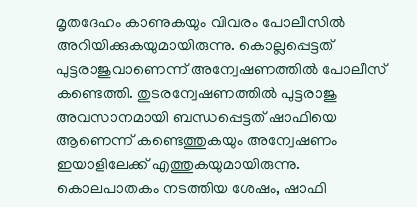മൃതദേഹം കാണുകയും വിവരം പോലീസിൽ അറിയിക്കുകയുമായിരുന്നു. കൊല്ലപ്പെട്ടത് പുട്ടരാജുവാണെന്ന് അന്വേഷണത്തിൽ പോലീസ് കണ്ടെത്തി. തുടരന്വേഷണത്തിൽ പുട്ടരാജു അവസാനമായി ബന്ധപ്പെട്ടത് ഷാഫിയെ ആണെന്ന് കണ്ടെത്തുകയും അന്വേഷണം ഇയാളിലേക്ക് എത്തുകയുമായിരുന്നു.
കൊലപാതകം നടത്തിയ ശേഷം, ഷാഫി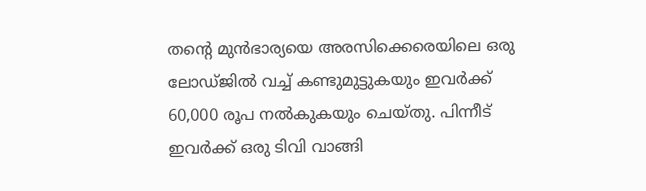തന്റെ മുൻഭാര്യയെ അരസിക്കെരെയിലെ ഒരു ലോഡ്ജിൽ വച്ച് കണ്ടുമുട്ടുകയും ഇവർക്ക് 60,000 രൂപ നൽകുകയും ചെയ്തു. പിന്നീട് ഇവർക്ക് ഒരു ടിവി വാങ്ങി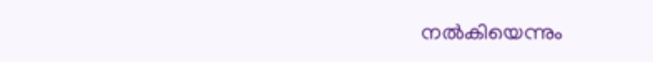നൽകിയെന്നും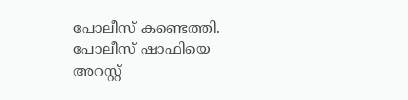പോലീസ് കണ്ടെത്തി. പോലീസ് ഷാഫിയെ അറസ്റ്റ്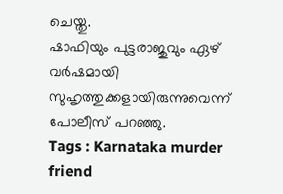ചെയ്തു.
ഷാഫിയും പുട്ടരാജുവും ഏഴ് വർഷമായി സുഹൃത്തുക്കളായിരുന്നുവെന്ന് പോലീസ് പറഞ്ഞു.
Tags : Karnataka murder friend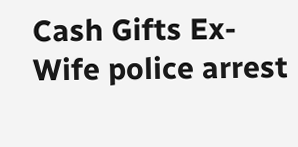Cash Gifts Ex-Wife police arrest